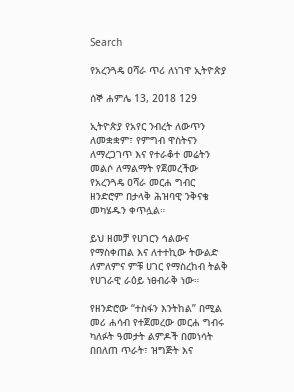Search

የአረንጓዴ ዐሻራ ጥሪ ለነገዋ ኢትዮጵያ

ሰኞ ሐምሌ 13, 2018 129

ኢትዮጵያ የአየር ንብረት ለውጥን ለመቋቋም፣ የምግብ ዋስትናን ለማረጋገጥ እና የተራቆተ መሬትን መልሶ ለማልማት የጀመረችው የአረንጓዴ ዐሻራ መርሐ ግብር ዘንድሮም በታላቅ ሕዝባዊ ንቅናቄ መካሄዱን ቀጥሏል።

ይህ ዘመቻ የሀገርን ኅልውና የማስቀጠል እና ለተተኪው ትውልድ ለምለምና ምቹ ሀገር የማስረከብ ትልቅ የሀገራዊ ራዕይ ነፀብራቅ ነው።

የዘንድሮው “ተስፋን እንትከል” በሚል መሪ ሐሳብ የተጀመረው መርሐ ግብሩ ካለፉት ዓመታት ልምዶች በመነሳት በበለጠ ጥራት፣ ዝግጅት እና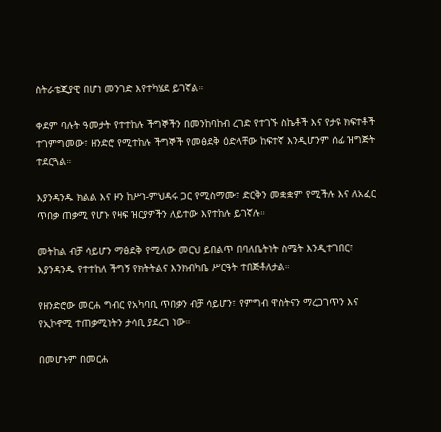ስትራቴጂያዊ በሆነ መንገድ እየተካሄደ ይገኛል።

ቀደም ባሉት ዓመታት የተተከሉ ችግኞችን በመንከባከብ ረገድ የተገኙ ስኬቶች እና የታዩ ክፍተቶች ተገምግመው፣ ዘንድሮ የሚተከሉ ችግኞች የመፅደቅ ዕድላቸው ከፍተኛ እንዲሆንም ሰፊ ዝግጅት ተደርጓል።

እያንዳንዱ ክልል እና ዞን ከሥነ-ምህዳሩ ጋር የሚስማሙ፣ ድርቅን መቋቋም የሚችሉ እና ለአፈር ጥበቃ ጠቃሚ የሆኑ የዛፍ ዝርያዎችን ለይተው እየተከሉ ይገኛሉ።

መትከል ብቻ ሳይሆን ማፅደቅ የሚለው መርህ ይበልጥ በባለቤትነት ስሜት እንዲተገበር፣ እያንዳንዱ የተተከለ ችግኝ የክትትልና እንክብካቤ ሥርዓት ተበጅቶለታል።

የዘንድሮው መርሐ ግብር የአካባቢ ጥበቃን ብቻ ሳይሆን፣ የምግብ ዋስትናን ማረጋገጥን እና የኢኮኖሚ ተጠቃሚነትን ታሳቢ ያደረገ ነው።

በመሆኑም በመርሐ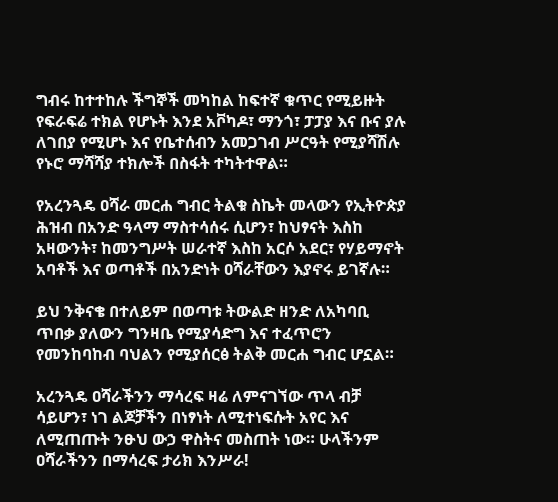ግብሩ ከተተከሉ ችግኞች መካከል ከፍተኛ ቁጥር የሚይዙት የፍራፍሬ ተክል የሆኑት እንደ አቮካዶ፣ ማንጎ፣ ፓፓያ እና ቡና ያሉ ለገበያ የሚሆኑ እና የቤተሰብን አመጋገብ ሥርዓት የሚያሻሽሉ የኑሮ ማሻሻያ ተክሎች በስፋት ተካትተዋል።

የአረንጓዴ ዐሻራ መርሐ ግብር ትልቁ ስኬት መላውን የኢትዮጵያ ሕዝብ በአንድ ዓላማ ማስተሳሰሩ ሲሆን፣ ከህፃናት እስከ አዛውንት፣ ከመንግሥት ሠራተኛ እስከ አርሶ አደር፣ የሃይማኖት አባቶች እና ወጣቶች በአንድነት ዐሻራቸውን እያኖሩ ይገኛሉ።

ይህ ንቅናቄ በተለይም በወጣቱ ትውልድ ዘንድ ለአካባቢ ጥበቃ ያለውን ግንዛቤ የሚያሳድግ እና ተፈጥሮን የመንከባከብ ባህልን የሚያሰርፅ ትልቅ መርሐ ግብር ሆኗል።

አረንጓዴ ዐሻራችንን ማሳረፍ ዛሬ ለምናገኘው ጥላ ብቻ ሳይሆን፣ ነገ ልጆቻችን በነፃነት ለሚተነፍሱት አየር እና ለሚጠጡት ንፁህ ውኃ ዋስትና መስጠት ነው። ሁላችንም ዐሻራችንን በማሳረፍ ታሪክ እንሥራ!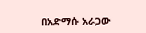በአድማሱ አራጋው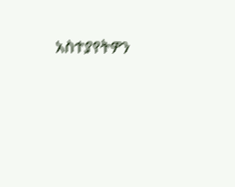አስተያየትዎን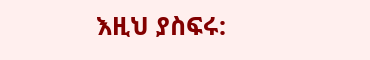እዚህ ያስፍሩ: